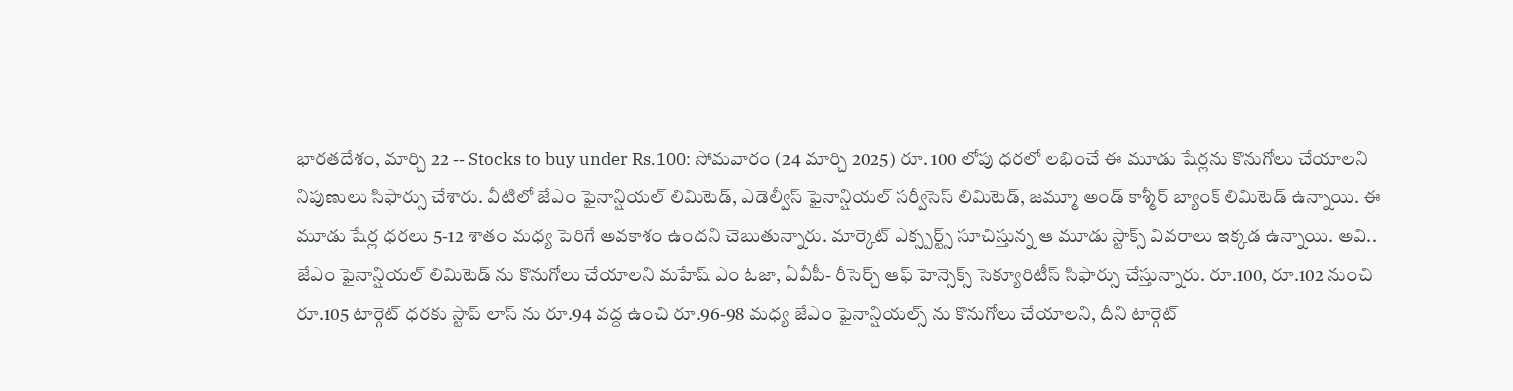భారతదేశం, మార్చి 22 -- Stocks to buy under Rs.100: సోమవారం (24 మార్చి 2025) రూ. 100 లోపు ధరలో లభించే ఈ మూడు షేర్లను కొనుగోలు చేయాలని నిపుణులు సిఫార్సు చేశారు. వీటిలో జేఎం ఫైనాన్షియల్ లిమిటెడ్, ఎడెల్వీస్ ఫైనాన్షియల్ సర్వీసెస్ లిమిటెడ్, జమ్మూ అండ్ కాశ్మీర్ బ్యాంక్ లిమిటెడ్ ఉన్నాయి. ఈ మూడు షేర్ల ధరలు 5-12 శాతం మధ్య పెరిగే అవకాశం ఉందని చెబుతున్నారు. మార్కెట్ ఎక్స్పర్ట్స్ సూచిస్తున్న ఆ మూడు స్టాక్స్ వివరాలు ఇక్కడ ఉన్నాయి. అవి..
జేఎం ఫైనాన్షియల్ లిమిటెడ్ ను కొనుగోలు చేయాలని మహేష్ ఎం ఓజా, ఏవీపీ- రీసెర్చ్ ఆఫ్ హెన్సెక్స్ సెక్యూరిటీస్ సిఫార్సు చేస్తున్నారు. రూ.100, రూ.102 నుంచి రూ.105 టార్గెట్ ధరకు స్టాప్ లాస్ ను రూ.94 వద్ద ఉంచి రూ.96-98 మధ్య జేఎం ఫైనాన్షియల్స్ ను కొనుగోలు చేయాలని, దీని టార్గెట్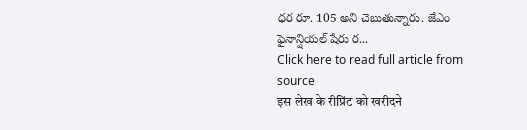ధర రూ. 105 అని చెబుతున్నారు. జేఎం ఫైనాన్షియల్ షేరు ర...
Click here to read full article from source
इस लेख के रीप्रिंट को खरीदने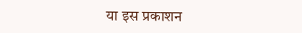या इस प्रकाशन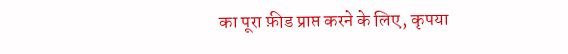का पूरा फ़ीड प्राप्त करने के लिए, कृपया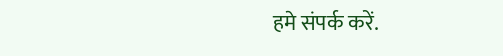हमे संपर्क करें.